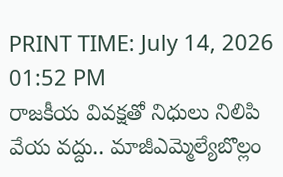PRINT TIME: July 14, 2026 01:52 PM
రాజకీయ వివక్షతో నిధులు నిలిపి వేయ వద్దు.. మాజీఎమ్మెల్యేబొల్లం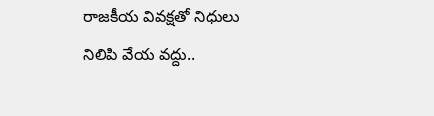రాజకీయ వివక్షతో నిధులు నిలిపి వేయ వద్దు..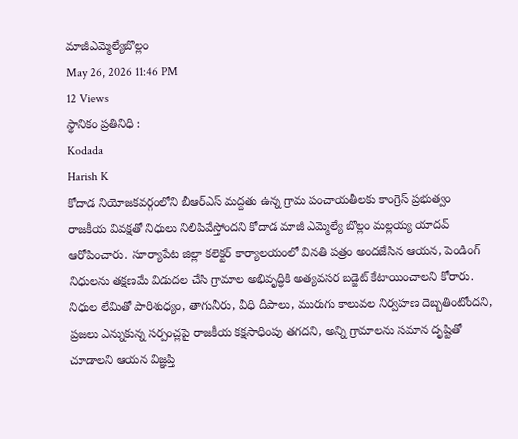మాజీఎమ్మెల్యేబొల్లం
May 26, 2026 11:46 PM
12 Views
స్థానికం ప్రతినిధి :
Kodada
Harish K
కోదాడ నియోజకవర్గంలోని బీఆర్ఎస్ మద్దతు ఉన్న గ్రామ పంచాయతీలకు కాంగ్రెస్ ప్రభుత్వం రాజకీయ వివక్షతో నిధులు నిలిపివేస్తోందని కోదాడ మాజీ ఎమ్మెల్యే బొల్లం మల్లయ్య యాదవ్ ఆరోపించారు. సూర్యాపేట జిల్లా కలెక్టర్ కార్యాలయంలో వినతి పత్రం అందజేసిన ఆయన, పెండింగ్ నిధులను తక్షణమే విడుదల చేసి గ్రామాల అభివృద్ధికి అత్యవసర బడ్జెట్ కేటాయించాలని కోరారు. నిధుల లేమితో పారిశుధ్యం, తాగునీరు, వీధి దీపాలు, మురుగు కాలువల నిర్వహణ దెబ్బతింటోందని, ప్రజలు ఎన్నుకున్న సర్పంచ్లపై రాజకీయ కక్షసాధింపు తగదని, అన్ని గ్రామాలను సమాన దృష్టితో చూడాలని ఆయన విజ్ఞప్తి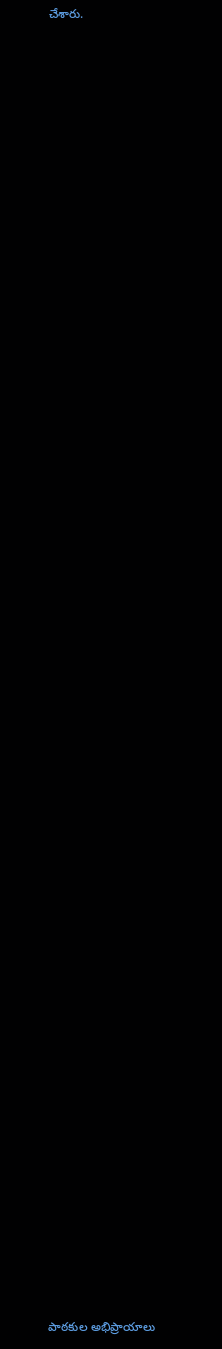చేశారు.
















































పాఠకుల అభిప్రాయాలు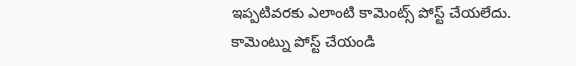ఇప్పటివరకు ఎలాంటి కామెంట్స్ పోస్ట్ చేయలేదు.
కామెంట్ను పోస్ట్ చేయండి